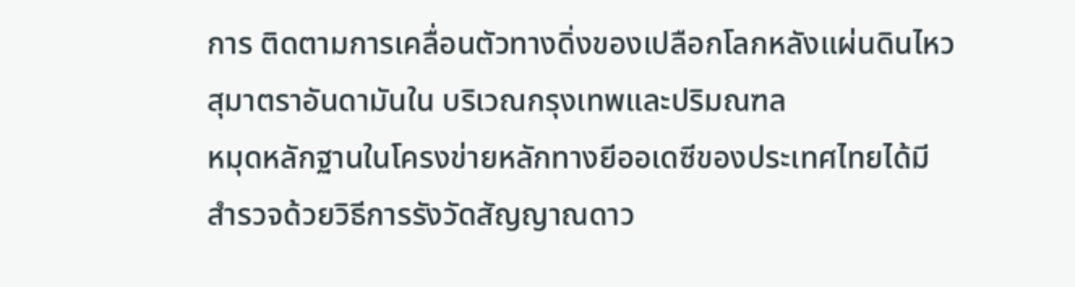การ ติดตามการเคลื่อนตัวทางดิ่งของเปลือกโลกหลังแผ่นดินไหวสุมาตราอันดามันใน บริเวณกรุงเทพและปริมณฑล
หมุดหลักฐานในโครงข่ายหลักทางยีออเดซีของประเทศไทยได้มี สำรวจด้วยวิธีการรังวัดสัญญาณดาว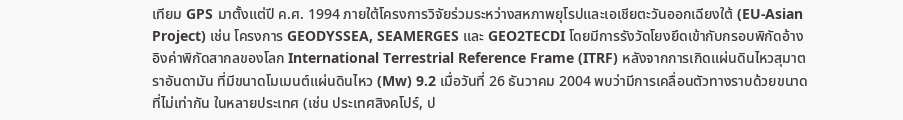เทียม GPS มาตั้งแต่ปี ค.ศ. 1994 ภายใต้โครงการวิจัยร่วมระหว่างสหภาพยุโรปและเอเชียตะวันออกเฉียงใต้ (EU-Asian Project) เช่น โครงการ GEODYSSEA, SEAMERGES และ GEO2TECDI โดยมีการรังวัดโยงยึดเข้ากับกรอบพิกัดอ้างอิงค่าพิกัดสากลของโลก International Terrestrial Reference Frame (ITRF) หลังจากการเกิดแผ่นดินไหวสุมาตราอันดามัน ที่มีขนาดโมเมนต์แผ่นดินไหว (Mw) 9.2 เมื่อวันที่ 26 ธันวาคม 2004 พบว่ามีการเคลื่อนตัวทางราบด้วยขนาดที่ไม่เท่ากัน ในหลายประเทศ (เช่น ประเทศสิงคโปร์, ป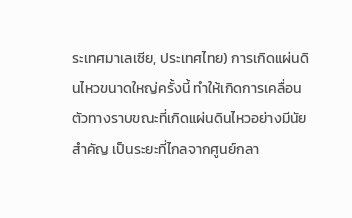ระเทศมาเลเซีย, ประเทศไทย) การเกิดแผ่นดินไหวขนาดใหญ่ครั้งนี้ ทำให้เกิดการเคลื่อนตัวทางราบขณะที่เกิดแผ่นดินไหวอย่างมีนัยสำคัญ เป็นระยะที่ไกลจากศูนย์กลา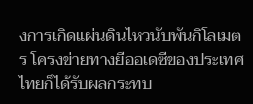งการเกิดแผ่นดินไหวนับพันกิโลเมตร โครงข่ายทางยีออเดซีของประเทศไทยก็ได้รับผลกระทบ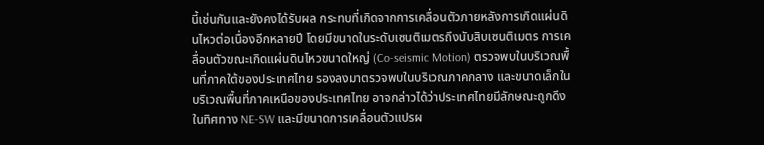นี้เช่นกันและยังคงได้รับผล กระทบที่เกิดจากการเคลื่อนตัวภายหลังการเกิดแผ่นดินไหวต่อเนื่องอีกหลายปี โดยมีขนาดในระดับเซนติเมตรถึงนับสิบเซนติเมตร การเคลื่อนตัวขณะเกิดแผ่นดินไหวขนาดใหญ่ (Co-seismic Motion) ตรวจพบในบริเวณพื้นที่ภาคใต้ของประเทศไทย รองลงมาตรวจพบในบริเวณภาคกลาง และขนาดเล็กในบริเวณพื้นที่ภาคเหนือของประเทศไทย อาจกล่าวได้ว่าประเทศไทยมีลักษณะถูกดึงในทิศทาง NE-SW และมีขนาดการเคลื่อนตัวแปรผ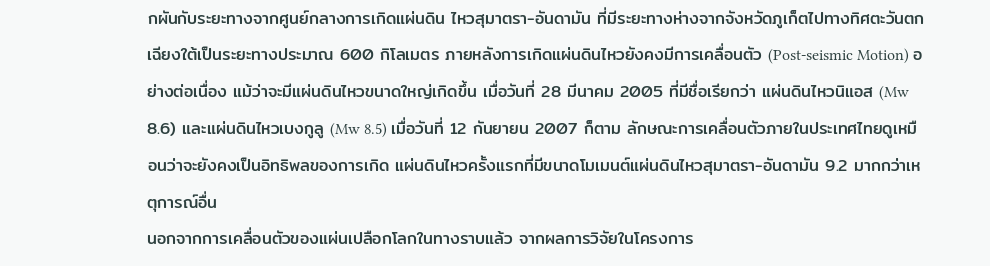กผันกับระยะทางจากศูนย์กลางการเกิดแผ่นดิน ไหวสุมาตรา-อันดามัน ที่มีระยะทางห่างจากจังหวัดภูเก็ตไปทางทิศตะวันตกเฉียงใต้เป็นระยะทางประมาณ 600 กิโลเมตร ภายหลังการเกิดแผ่นดินไหวยังคงมีการเคลื่อนตัว (Post-seismic Motion) อย่างต่อเนื่อง แม้ว่าจะมีแผ่นดินไหวขนาดใหญ่เกิดขึ้น เมื่อวันที่ 28 มีนาคม 2005 ที่มีชื่อเรียกว่า แผ่นดินไหวนิแอส (Mw 8.6) และแผ่นดินไหวเบงกูลู (Mw 8.5) เมื่อวันที่ 12 กันยายน 2007 ก็ตาม ลักษณะการเคลื่อนตัวภายในประเทศไทยดูเหมือนว่าจะยังคงเป็นอิทธิพลของการเกิด แผ่นดินไหวครั้งแรกที่มีขนาดโมเมนต์แผ่นดินไหวสุมาตรา-อันดามัน 9.2 มากกว่าเหตุการณ์อื่น
นอกจากการเคลื่อนตัวของแผ่นเปลือกโลกในทางราบแล้ว จากผลการวิจัยในโครงการ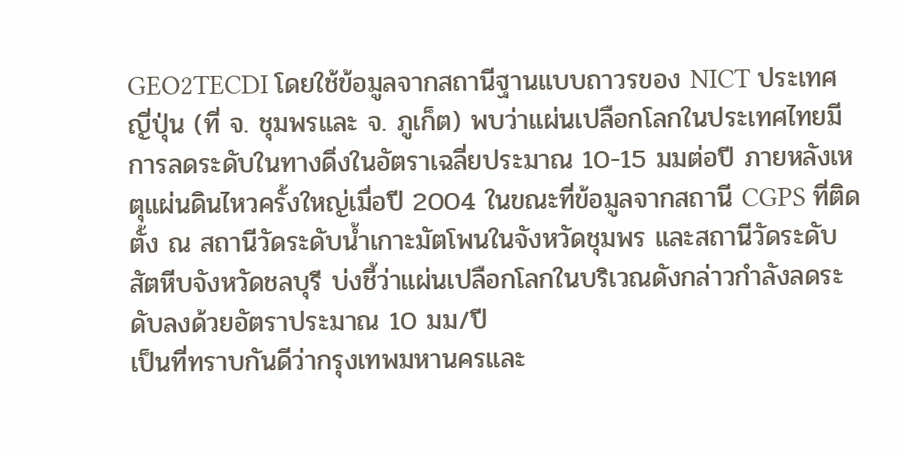GEO2TECDI โดยใช้ข้อมูลจากสถานีฐานแบบถาวรของ NICT ประเทศญี่ปุ่น (ที่ จ. ชุมพรและ จ. ภูเก็ต) พบว่าแผ่นเปลือกโลกในประเทศไทยมีการลดระดับในทางดิ่งในอัตราเฉลี่ยประมาณ 10-15 มมต่อปี ภายหลังเหตุแผ่นดินไหวครั้งใหญ่เมื่อปี 2004 ในขณะที่ข้อมูลจากสถานี CGPS ที่ติดตั้ง ณ สถานีวัดระดับน้ำเกาะมัตโพนในจังหวัดชุมพร และสถานีวัดระดับสัตหีบจังหวัดชลบุรี บ่งชี้ว่าแผ่นเปลือกโลกในบริเวณดังกล่าวกำลังลดระดับลงด้วยอัตราประมาณ 10 มม/ปี
เป็นที่ทราบกันดีว่ากรุงเทพมหานครและ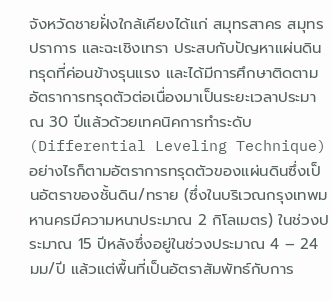จังหวัดชายฝั่งใกล้เคียงได้แก่ สมุทรสาคร สมุทรปราการ และฉะเชิงเทรา ประสบกับปัญหาแผ่นดินทรุดที่ค่อนข้างรุนแรง และได้มีการศึกษาติดตามอัตราการทรุดตัวต่อเนื่องมาเป็นระยะเวลาประมาณ 30 ปีแล้วด้วยเทคนิคการทำระดับ (Differential Leveling Technique) อย่างไรก็ตามอัตราการทรุดตัวของแผ่นดินซึ่งเป็นอัตราของชั้นดิน/ทราย (ซึ่งในบริเวณกรุงเทพมหานครมีความหนาประมาณ 2 กิโลเมตร) ในช่วงประมาณ 15 ปีหลังซึ่งอยู่ในช่วงประมาณ 4 – 24 มม/ปี แล้วแต่พื้นที่เป็นอัตราสัมพัทธ์กับการ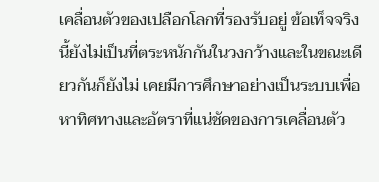เคลื่อนตัวของเปลือกโลกที่รองรับอยู่ ข้อเท็จจริงนี้ยังไม่เป็นที่ตระหนักกันในวงกว้างและในขณะเดียวกันก็ยังไม่ เคยมีการศึกษาอย่างเป็นระบบเพื่อหาทิศทางและอัตราที่แน่ชัดของการเคลื่อนตัว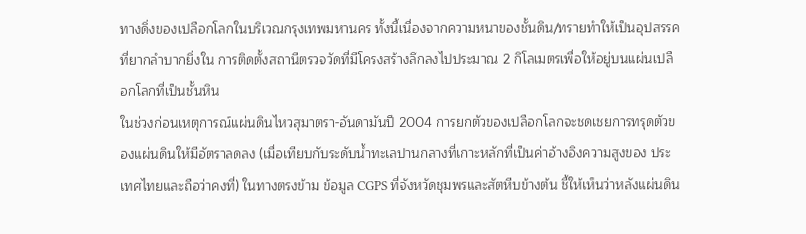ทางดิ่งของเปลือกโลกในบริเวณกรุงเทพมหานคร ทั้งนี้เนื่องจากความหนาของชั้นดิน/ทรายทำให้เป็นอุปสรรคที่ยากลำบากยิ่งใน การติดตั้งสถานีตรวจวัดที่มีโครงสร้างลึกลงไปประมาณ 2 กิโลเมตรเพื่อให้อยู่บนแผ่นเปลือกโลกที่เป็นชั้นหิน
ในช่วงก่อนเหตุการณ์แผ่นดินไหวสุมาตรา-อันดามันปี 2004 การยกตัวของเปลือกโลกจะชดเชยการทรุดตัวของแผ่นดินให้มีอัตราลดลง (เมื่อเทียบกับระดับน้ำทะเลปานกลางที่เกาะหลักที่เป็นค่าอ้างอิงความสูงของ ประเทศไทยและถือว่าคงที่) ในทางตรงข้าม ข้อมูล CGPS ที่จังหวัดชุมพรและสัตหีบข้างต้น ชี้ให้เห็นว่าหลังแผ่นดิน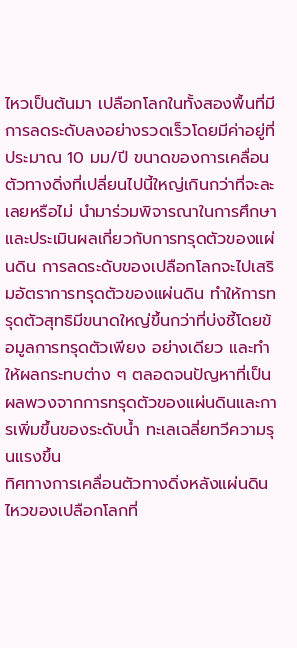ไหวเป็นต้นมา เปลือกโลกในทั้งสองพื้นที่มีการลดระดับลงอย่างรวดเร็วโดยมีค่าอยู่ที่ประมาณ 10 มม/ปี ขนาดของการเคลื่อนตัวทางดิ่งที่เปลี่ยนไปนี้ใหญ่เกินกว่าที่จะละเลยหรือไม่ นำมาร่วมพิจารณาในการศึกษาและประเมินผลเกี่ยวกับการทรุดตัวของแผ่นดิน การลดระดับของเปลือกโลกจะไปเสริมอัตราการทรุดตัวของแผ่นดิน ทำให้การทรุดตัวสุทธิมีขนาดใหญ่ขึ้นกว่าที่บ่งชี้โดยข้อมูลการทรุดตัวเพียง อย่างเดียว และทำให้ผลกระทบต่าง ๆ ตลอดจนปัญหาที่เป็นผลพวงจากการทรุดตัวของแผ่นดินและการเพิ่มขึ้นของระดับน้ำ ทะเลเฉลี่ยทวีความรุนแรงขึ้น
ทิศทางการเคลื่อนตัวทางดิ่งหลังแผ่นดินไหวของเปลือกโลกที่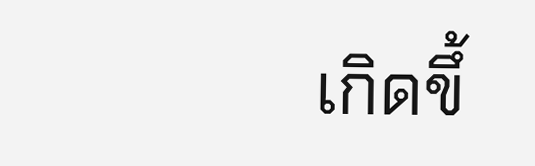เกิดขึ้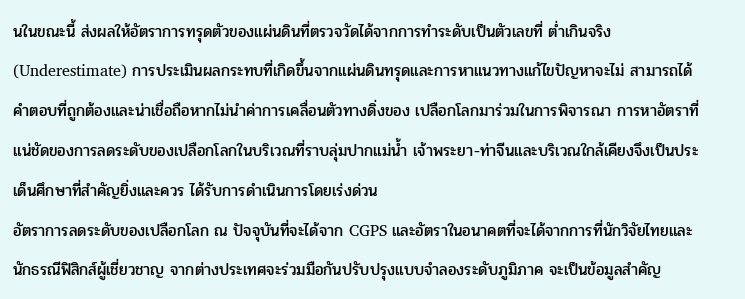นในขณะนี้ ส่งผลให้อัตราการทรุดตัวของแผ่นดินที่ตรวจวัดได้จากการทำระดับเป็นตัวเลขที่ ต่ำเกินจริง (Underestimate) การประเมินผลกระทบที่เกิดขึ้นจากแผ่นดินทรุดและการหาแนวทางแก้ไขปัญหาจะไม่ สามารถได้คำตอบที่ถูกต้องและน่าเชื่อถือหากไม่นำค่าการเคลื่อนตัวทางดิ่งของ เปลือกโลกมาร่วมในการพิจารณา การหาอัตราที่แน่ชัดของการลดระดับของเปลือกโลกในบริเวณที่ราบลุ่มปากแม่น้ำ เจ้าพระยา-ท่าจีนและบริเวณใกล้เคียงจึงเป็นประเด็นศึกษาที่สำคัญยิ่งและควร ได้รับการดำเนินการโดยเร่งด่วน
อัตราการลดระดับของเปลือกโลก ณ ปัจจุบันที่จะได้จาก CGPS และอัตราในอนาคตที่จะได้จากการที่นักวิจัยไทยและนักธรณีฟิสิกส์ผู้เชี่ยวชาญ จากต่างประเทศจะร่วมมือกันปรับปรุงแบบจำลองระดับภูมิภาค จะเป็นข้อมูลสำคัญ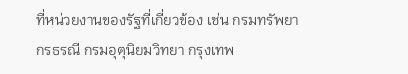ที่หน่วยงานของรัฐที่เกี่ยวข้อง เช่น กรมทรัพยากรธรณี กรมอุตุนิยมวิทยา กรุงเทพ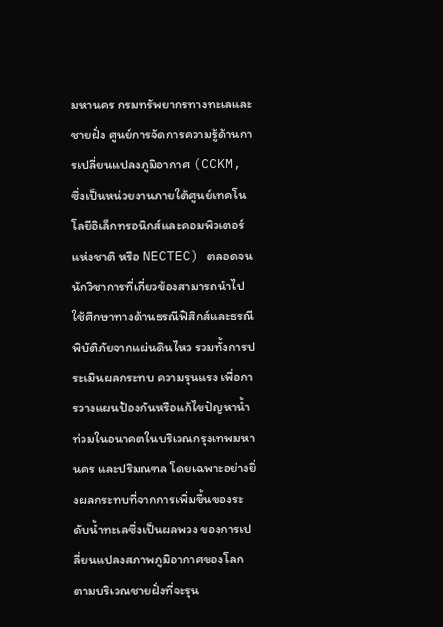มหานคร กรมทรัพยากรทางทะเลและชายฝั่ง ศูนย์การจัดการความรู้ด้านการเปลี่ยนแปลงภูมิอากาศ (CCKM, ซึ่งเป็นหน่วยงานภายใต้ศูนย์เทคโนโลยีอิเล็กทรอนิกส์และคอมพิวเตอร์แห่งชาติ หรือ NECTEC) ตลอดจนนักวิชาการที่เกี่ยวข้องสามารถนำไปใช้ศึกษาทางด้านธรณีฟิสิกส์และธรณี พิบัติภัยจากแผ่นดินไหว รวมทั้งการประเมินผลกระทบ ความรุนแรง เพื่อการวางแผนป้องกันหรือแก้ไขปัญหาน้ำท่วมในอนาคตในบริเวณกรุงเทพมหานคร และปริมณฑล โดยเฉพาะอย่างยิ่งผลกระทบที่จากการเพิ่มขึ้นของระดับน้ำทะเลซึ่งเป็นผลพวง ของการเปลี่ยนแปลงสภาพภูมิอากาศของโลกตามบริเวณชายฝั่งที่จะรุน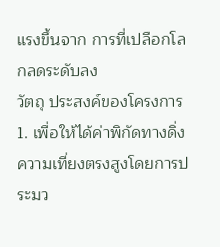แรงขึ้นจาก การที่เปลือกโลกลดระดับลง
วัตถุ ประสงค์ของโครงการ
1. เพื่อให้ได้ค่าพิกัดทางดิ่งความเที่ยงตรงสูงโดยการประมว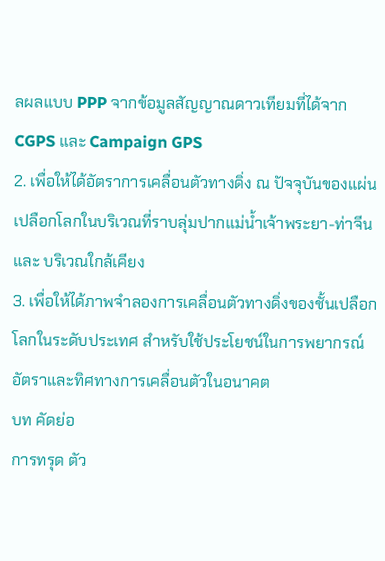ลผลแบบ PPP จากข้อมูลสัญญาณดาวเทียมที่ได้จาก CGPS และ Campaign GPS
2. เพื่อให้ได้อัตราการเคลื่อนตัวทางดิ่ง ณ ปัจจุบันของแผ่นเปลือกโลกในบริเวณที่ราบลุ่มปากแม่น้ำเจ้าพระยา-ท่าจีนและ บริเวณใกล้เคียง
3. เพื่อให้ได้ภาพจำลองการเคลื่อนตัวทางดิ่งของชั้นเปลือกโลกในระดับประเทศ สำหรับใช้ประโยชน์ในการพยากรณ์อัตราและทิศทางการเคลื่อนตัวในอนาคต
บท คัดย่อ
การทรุด ตัว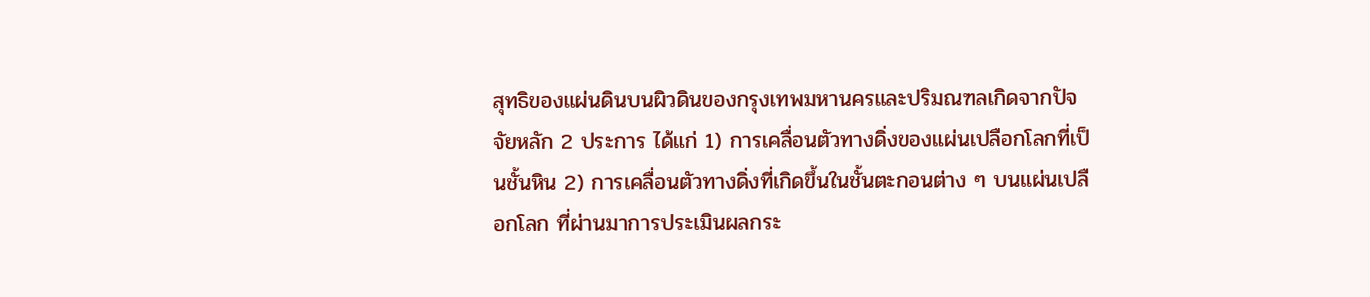สุทธิของแผ่นดินบนผิวดินของกรุงเทพมหานครและปริมณฑลเกิดจากปัจจัยหลัก 2 ประการ ได้แก่ 1) การเคลื่อนตัวทางดิ่งของแผ่นเปลือกโลกที่เป็นชั้นหิน 2) การเคลื่อนตัวทางดิ่งที่เกิดขึ้นในชั้นตะกอนต่าง ๆ บนแผ่นเปลือกโลก ที่ผ่านมาการประเมินผลกระ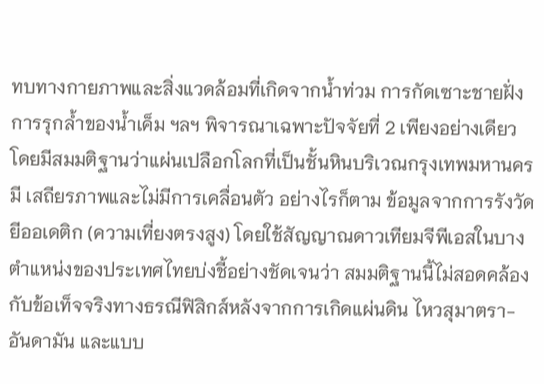ทบทางกายภาพและสิ่งแวดล้อมที่เกิดจากน้ำท่วม การกัดเซาะชายฝั่ง การรุกล้ำของน้ำเค็ม ฯลฯ พิจารณาเฉพาะปัจจัยที่ 2 เพียงอย่างเดียว โดยมีสมมติฐานว่าแผ่นเปลือกโลกที่เป็นชั้นหินบริเวณกรุงเทพมหานครมี เสถียรภาพและไม่มีการเคลื่อนตัว อย่างไรก็ตาม ข้อมูลจากการรังวัดยีออเดติก (ความเที่ยงตรงสูง) โดยใช้สัญญาณดาวเทียมจีพีเอสในบางตำแหน่งของประเทศไทยบ่งชี้อย่างชัดเจนว่า สมมติฐานนี้ไม่สอดคล้องกับข้อเท็จจริงทางธรณีฟิสิกส์หลังจากการเกิดแผ่นดิน ไหวสุมาตรา- อันดามัน และแบบ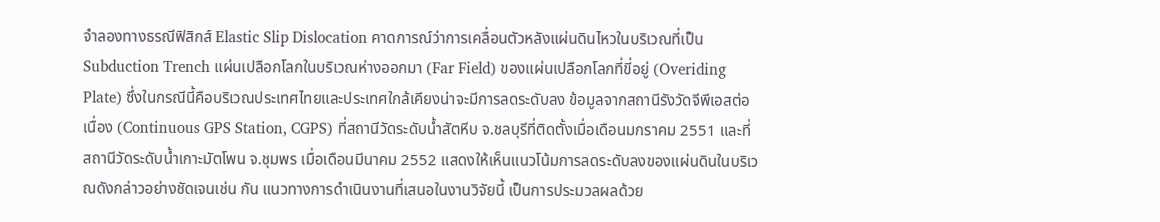จำลองทางธรณีฟิสิกส์ Elastic Slip Dislocation คาดการณ์ว่าการเคลื่อนตัวหลังแผ่นดินไหวในบริเวณที่เป็น Subduction Trench แผ่นเปลือกโลกในบริเวณห่างออกมา (Far Field) ของแผ่นเปลือกโลกที่ขี่อยู่ (Overiding Plate) ซึ่งในกรณีนี้คือบริเวณประเทศไทยและประเทศใกล้เคียงน่าจะมีการลดระดับลง ข้อมูลจากสถานีรังวัดจีพีเอสต่อเนื่อง (Continuous GPS Station, CGPS) ที่สถานีวัดระดับน้ำสัตหีบ จ.ชลบุรีที่ติดตั้งเมื่อเดือนมกราคม 2551 และที่สถานีวัดระดับน้ำเกาะมัตโพน จ.ชุมพร เมื่อเดือนมีนาคม 2552 แสดงให้เห็นแนวโน้มการลดระดับลงของแผ่นดินในบริเวณดังกล่าวอย่างชัดเจนเช่น กัน แนวทางการดำเนินงานที่เสนอในงานวิจัยนี้ เป็นการประมวลผลด้วย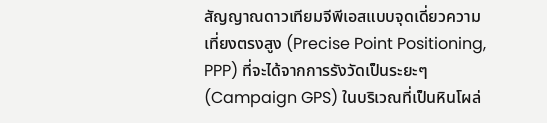สัญญาณดาวเทียมจีพีเอสแบบจุดเดี่ยวความเที่ยงตรงสูง (Precise Point Positioning, PPP) ที่จะได้จากการรังวัดเป็นระยะๆ (Campaign GPS) ในบริเวณที่เป็นหินโผล่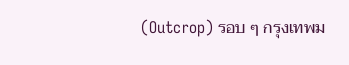(Outcrop) รอบ ๆ กรุงเทพม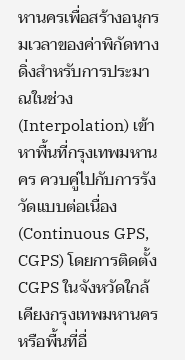หานครเพื่อสร้างอนุกรมเวลาของค่าพิกัดทางดิ่งสำหรับการประมาณในช่วง (Interpolation) เข้าหาพื้นที่กรุงเทพมหานคร ควบคู่ไปกับการรังวัดแบบต่อเนื่อง (Continuous GPS, CGPS) โดยการติดตั้ง CGPS ในจังหวัดใกล้เคียงกรุงเทพมหานครหรือพื้นที่อื่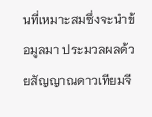นที่เหมาะสมซึ่งจะนำข้อมูลมา ประมวลผลด้วยสัญญาณดาวเทียมจี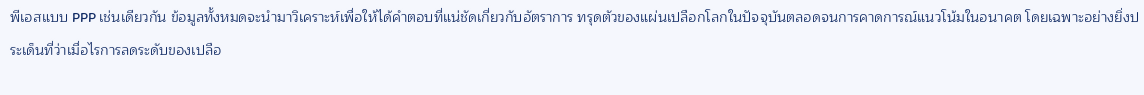พีเอสแบบ PPP เช่นเดียวกัน ข้อมูลทั้งหมดจะนำมาวิเคราะห์เพื่อให้ได้คำตอบที่แน่ชัดเกี่ยวกับอัตราการ ทรุดตัวของแผ่นเปลือกโลกในปัจจุบันตลอดจนการคาดการณ์แนวโน้มในอนาคต โดยเฉพาะอย่างยิ่งประเด็นที่ว่าเมื่อไรการลดระดับของเปลือ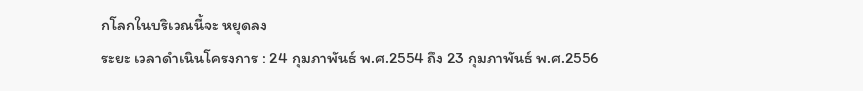กโลกในบริเวณนี้จะ หยุดลง
ระยะ เวลาดำเนินโครงการ : 24 กุมภาพันธ์ พ.ศ.2554 ถึง 23 กุมภาพันธ์ พ.ศ.2556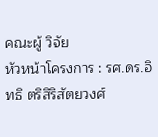คณะผู้ วิจัย
หัวหน้าโครงการ : รศ.ดร.อิทธิ ตริสิริสัตยวงศ์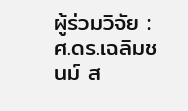ผู้ร่วมวิจัย : ศ.ดร.เฉลิมชนม์ ส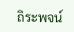ถิระพจน์